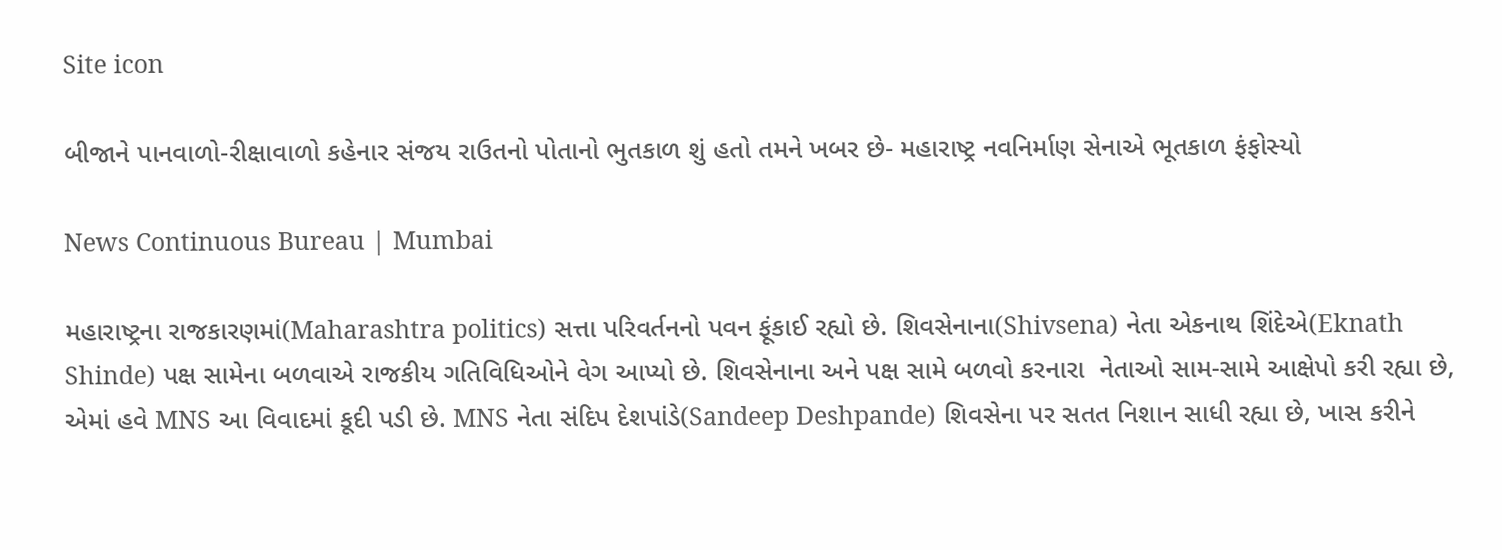Site icon

બીજાને પાનવાળો-રીક્ષાવાળો કહેનાર સંજય રાઉતનો પોતાનો ભુતકાળ શું હતો તમને ખબર છે- મહારાષ્ટ્ર નવનિર્માણ સેનાએ ભૂતકાળ ફંફોસ્યો

News Continuous Bureau | Mumbai

મહારાષ્ટ્રના રાજકારણમાં(Maharashtra politics) સત્તા પરિવર્તનનો પવન ફૂંકાઈ રહ્યો છે. શિવસેનાના(Shivsena) નેતા એકનાથ શિંદેએ(Eknath Shinde) પક્ષ સામેના બળવાએ રાજકીય ગતિવિધિઓને વેગ આપ્યો છે. શિવસેનાના અને પક્ષ સામે બળવો કરનારા  નેતાઓ સામ-સામે આક્ષેપો કરી રહ્યા છે, એમાં હવે MNS આ વિવાદમાં કૂદી પડી છે. MNS નેતા સંદિપ દેશપાંડે(Sandeep Deshpande) શિવસેના પર સતત નિશાન સાધી રહ્યા છે, ખાસ કરીને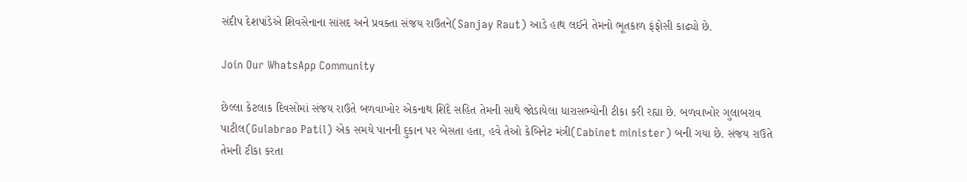સંદીપ દેશપાંડેએ શિવસેનાના સાંસદ અને પ્રવક્તા સંજય રાઉતને(Sanjay Raut) આડે હાથ લઈને તેમનો ભૂતકાળ ફંફોસી કાઢ્યો છે.

Join Our WhatsApp Community

છેલ્લા કેટલાક દિવસોમાં સંજય રાઉતે બળવાખોર એકનાથ શિંદે સહિત તેમની સાથે જોડાયેલા ધારાસભ્યોની ટીકા કરી રહ્યા છે. બળવાખોર ગુલાબરાવ પાટીલ(Gulabrao Patil) એક સમયે પાનની દુકાન પર બેસતા હતા, હવે તેઓ કેબિનેટ મંત્રી(Cabinet minister) બની ગયા છે. સંજય રાઉતે તેમની ટીકા કરતા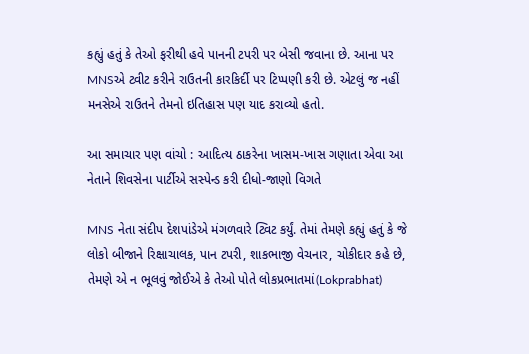કહ્યું હતું કે તેઓ ફરીથી હવે પાનની ટપરી પર બેસી જવાના છે. આના પર MNSએ ટ્વીટ કરીને રાઉતની કારકિર્દી પર ટિપ્પણી કરી છે. એટલું જ નહીં મનસેએ રાઉતને તેમનો ઇતિહાસ પણ યાદ કરાવ્યો હતો.

આ સમાચાર પણ વાંચો : આદિત્ય ઠાકરેના ખાસમ-ખાસ ગણાતા એવા આ નેતાને શિવસેના પાર્ટીએ સસ્પેન્ડ કરી દીધો-જાણો વિગતે

MNS નેતા સંદીપ દેશપાંડેએ મંગળવારે ટ્વિટ કર્યું. તેમાં તેમણે કહ્યું હતું કે જે લોકો બીજાને રિક્ષાચાલક, પાન ટપરી, શાકભાજી વેચનાર, ચોકીદાર કહે છે, તેમણે એ ન ભૂલવું જોઈએ કે તેઓ પોતે લોકપ્રભાતમાં(Lokprabhat)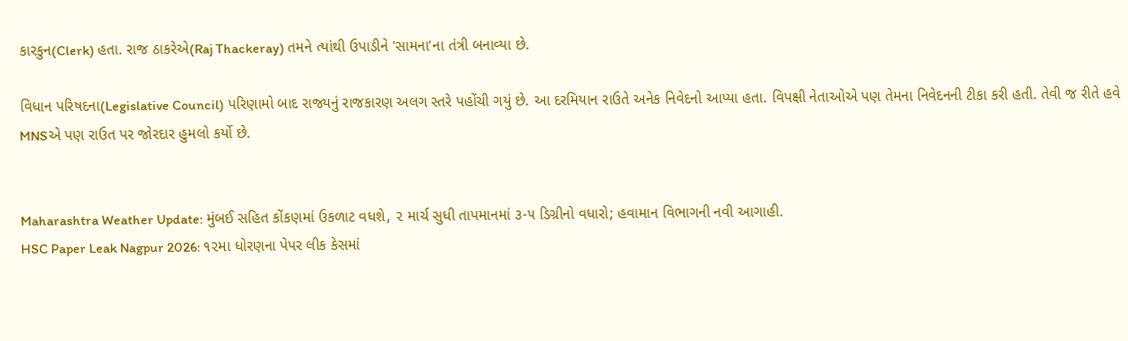કારકુન(Clerk) હતા. રાજ ઠાકરેએ(Raj Thackeray) તમને ત્યાંથી ઉપાડીને 'સામના'ના તંત્રી બનાવ્યા છે.

વિધાન પરિષદના(Legislative Council) પરિણામો બાદ રાજ્યનું રાજકારણ અલગ સ્તરે પહોંચી ગયું છે. આ દરમિયાન રાઉતે અનેક નિવેદનો આપ્યા હતા. વિપક્ષી નેતાઓએ પણ તેમના નિવેદનની ટીકા કરી હતી. તેવી જ રીતે હવે MNSએ પણ રાઉત પર જોરદાર હુમલો કર્યો છે.


Maharashtra Weather Update: મુંબઈ સહિત કોંકણમાં ઉકળાટ વધશે, ૨ માર્ચ સુધી તાપમાનમાં ૩-૫ ડિગ્રીનો વધારો; હવામાન વિભાગની નવી આગાહી.
HSC Paper Leak Nagpur 2026: ૧૨મા ધોરણના પેપર લીક કેસમાં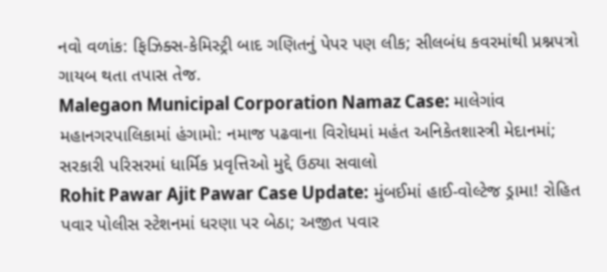નવો વળાંક: ફિઝિક્સ-કેમિસ્ટ્રી બાદ ગણિતનું પેપર પણ લીક; સીલબંધ કવરમાંથી પ્રશ્નપત્રો ગાયબ થતા તપાસ તેજ.
Malegaon Municipal Corporation Namaz Case: માલેગાંવ મહાનગરપાલિકામાં હંગામો: નમાજ પઢવાના વિરોધમાં મહંત અનિકેતશાસ્ત્રી મેદાનમાં; સરકારી પરિસરમાં ધાર્મિક પ્રવૃત્તિઓ મુદ્દે ઉઠ્યા સવાલો
Rohit Pawar Ajit Pawar Case Update: મુંબઈમાં હાઈ-વોલ્ટેજ ડ્રામા! રોહિત પવાર પોલીસ સ્ટેશનમાં ધરણા પર બેઠા; અજીત પવાર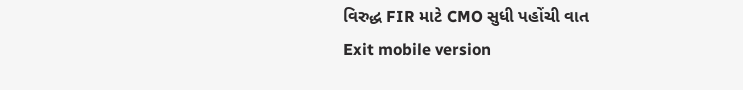વિરુદ્ધ FIR માટે CMO સુધી પહોંચી વાત
Exit mobile version